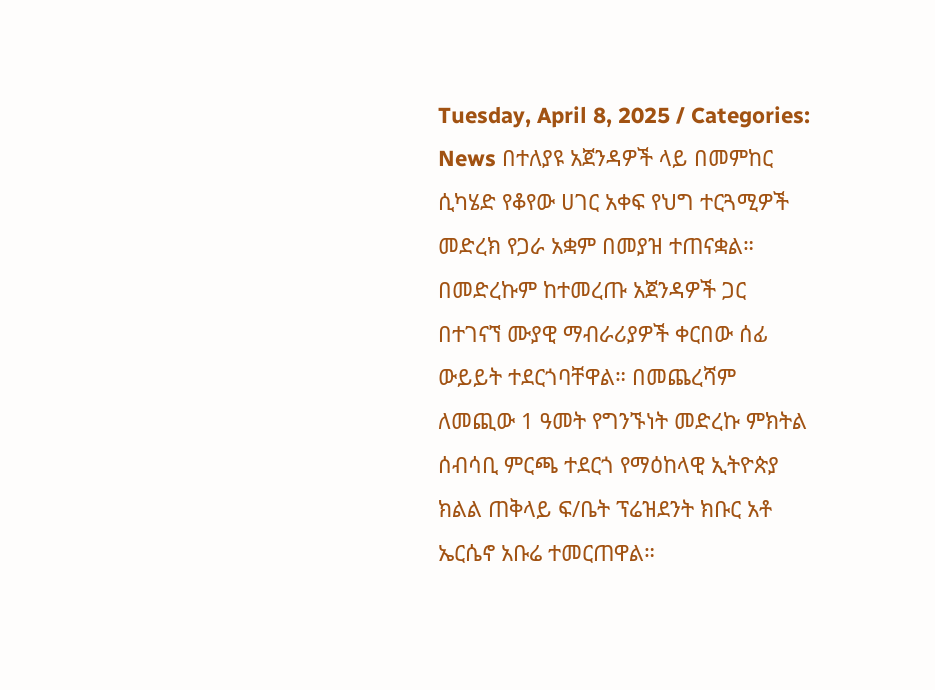Tuesday, April 8, 2025 / Categories: News በተለያዩ አጀንዳዎች ላይ በመምከር ሲካሄድ የቆየው ሀገር አቀፍ የህግ ተርጓሚዎች መድረክ የጋራ አቋም በመያዝ ተጠናቋል። በመድረኩም ከተመረጡ አጀንዳዎች ጋር በተገናኘ ሙያዊ ማብራሪያዎች ቀርበው ሰፊ ውይይት ተደርጎባቸዋል። በመጨረሻም ለመጪው 1 ዓመት የግንኙነት መድረኩ ምክትል ሰብሳቢ ምርጫ ተደርጎ የማዕከላዊ ኢትዮጵያ ክልል ጠቅላይ ፍ/ቤት ፕሬዝደንት ክቡር አቶ ኤርሴኖ አቡሬ ተመርጠዋል።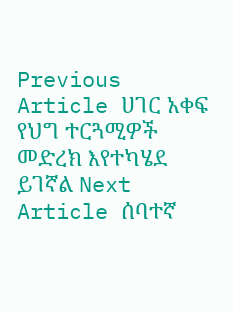Previous Article ሀገር አቀፍ የህግ ተርጓሚዎች መድረክ እየተካሄደ ይገኛል Next Article ሰባተኛ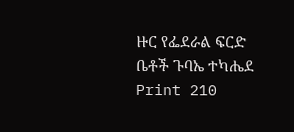ዙር የፌደራል ፍርድ ቤቶች ጉባኤ ተካሔደ Print 210